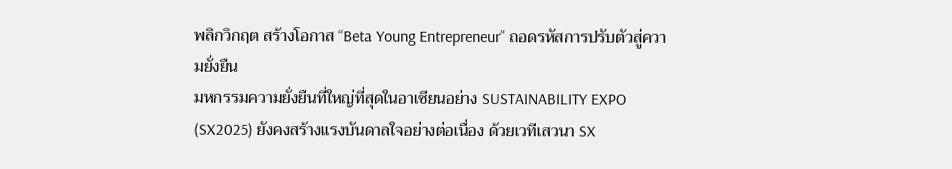พลิกวิกฤต สร้างโอกาส “Beta Young Entrepreneur” ถอดรหัสการปรับตัวสู่ความยั่งยืน
มหกรรมความยั่งยืนที่ใหญ่ที่สุดในอาเซียนอย่าง SUSTAINABILITY EXPO (SX2025) ยังคงสร้างแรงบันดาลใจอย่างต่อเนื่อง ด้วยเวทีเสวนา SX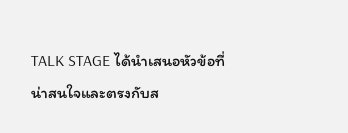TALK STAGE ได้นำเสนอหัวข้อที่น่าสนใจและตรงกับส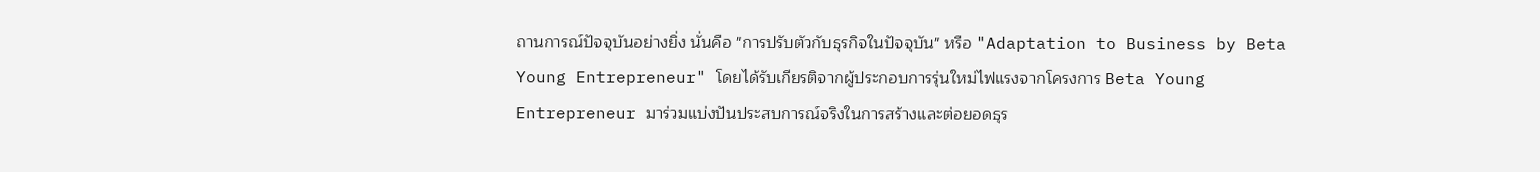ถานการณ์ปัจจุบันอย่างยิ่ง นั่นคือ "การปรับตัวกับธุรกิจในปัจจุบัน" หรือ "Adaptation to Business by Beta Young Entrepreneur" โดยได้รับเกียรติจากผู้ประกอบการรุ่นใหม่ไฟแรงจากโครงการ Beta Young Entrepreneur มาร่วมแบ่งปันประสบการณ์จริงในการสร้างและต่อยอดธุร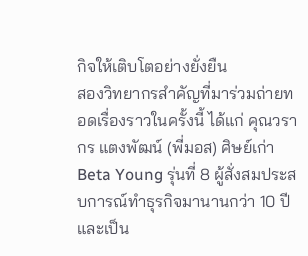กิจให้เติบโตอย่างยั่งยืน
สองวิทยากรสำคัญที่มาร่วมถ่ายทอดเรื่องราวในครั้งนี้ ได้แก่ คุณวรากร แตงพัฒน์ (พี่มอส) ศิษย์เก่า Beta Young รุ่นที่ 8 ผู้สั่งสมประสบการณ์ทำธุรกิจมานานกว่า 10 ปี และเป็น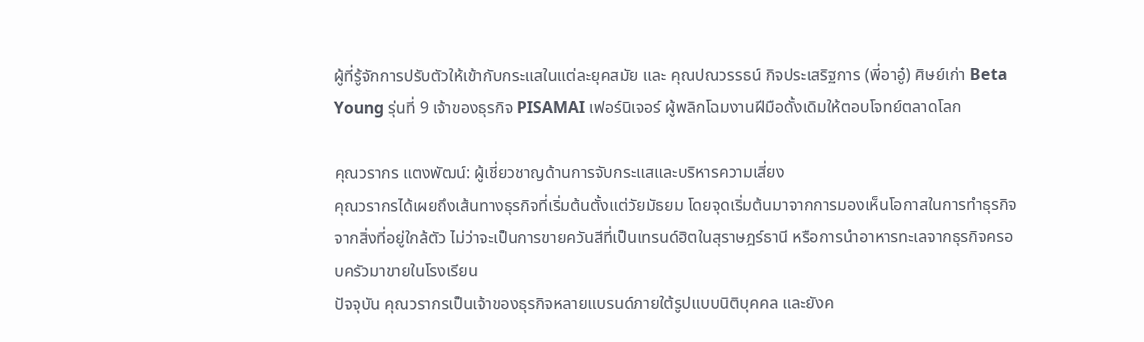ผู้ที่รู้จักการปรับตัวให้เข้ากับกระแสในแต่ละยุคสมัย และ คุณปณวรรธน์ กิจประเสริฐการ (พี่อาอู๋) ศิษย์เก่า Beta Young รุ่นที่ 9 เจ้าของธุรกิจ PISAMAI เฟอร์นิเจอร์ ผู้พลิกโฉมงานฝีมือดั้งเดิมให้ตอบโจทย์ตลาดโลก

คุณวรากร แตงพัฒน์: ผู้เชี่ยวชาญด้านการจับกระแสและบริหารความเสี่ยง
คุณวรากรได้เผยถึงเส้นทางธุรกิจที่เริ่มต้นตั้งแต่วัยมัธยม โดยจุดเริ่มต้นมาจากการมองเห็นโอกาสในการทำธุรกิจจากสิ่งที่อยู่ใกล้ตัว ไม่ว่าจะเป็นการขายควันสีที่เป็นเทรนด์ฮิตในสุราษฎร์ธานี หรือการนำอาหารทะเลจากธุรกิจครอบครัวมาขายในโรงเรียน
ปัจจุบัน คุณวรากรเป็นเจ้าของธุรกิจหลายแบรนด์ภายใต้รูปแบบนิติบุคคล และยังค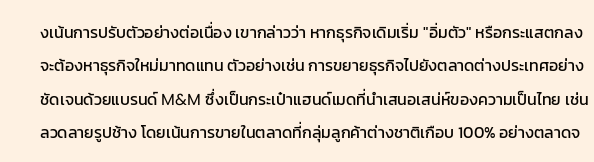งเน้นการปรับตัวอย่างต่อเนื่อง เขากล่าวว่า หากธุรกิจเดิมเริ่ม "อิ่มตัว" หรือกระแสตกลง จะต้องหาธุรกิจใหม่มาทดแทน ตัวอย่างเช่น การขยายธุรกิจไปยังตลาดต่างประเทศอย่างชัดเจนด้วยแบรนด์ M&M ซึ่งเป็นกระเป๋าแฮนด์เมดที่นำเสนอเสน่ห์ของความเป็นไทย เช่น ลวดลายรูปช้าง โดยเน้นการขายในตลาดที่กลุ่มลูกค้าต่างชาติเกือบ 100% อย่างตลาดจ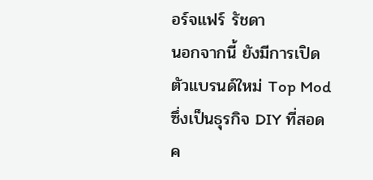อร์จแฟร์ รัชดา
นอกจากนี้ ยังมีการเปิดตัวแบรนด์ใหม่ Top Mod ซึ่งเป็นธุรกิจ DIY ที่สอดค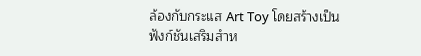ล้องกับกระแส Art Toy โดยสร้างเป็นฟังก์ชันเสริมสำห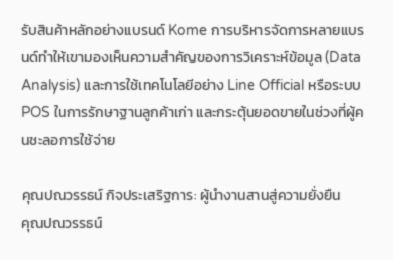รับสินค้าหลักอย่างแบรนด์ Kome การบริหารจัดการหลายแบรนด์ทำให้เขามองเห็นความสำคัญของการวิเคราะห์ข้อมูล (Data Analysis) และการใช้เทคโนโลยีอย่าง Line Official หรือระบบ POS ในการรักษาฐานลูกค้าเก่า และกระตุ้นยอดขายในช่วงที่ผู้คนชะลอการใช้จ่าย

คุณปณวรรธน์ กิจประเสริฐการ: ผู้นำงานสานสู่ความยั่งยืน
คุณปณวรรธน์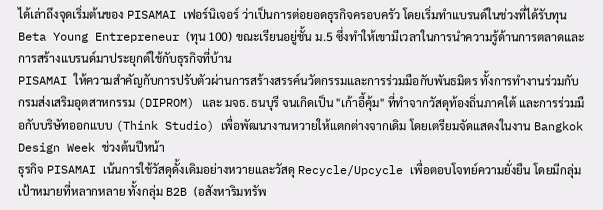ได้เล่าถึงจุดเริ่มต้นของ PISAMAI เฟอร์นิเจอร์ ว่าเป็นการต่อยอดธุรกิจครอบครัว โดยเริ่มทำแบรนด์ในช่วงที่ได้รับทุน Beta Young Entrepreneur (ทุน 100) ขณะเรียนอยู่ชั้น ม.5 ซึ่งทำให้เขามีเวลาในการนำความรู้ด้านการตลาดและการสร้างแบรนด์มาประยุกต์ใช้กับธุรกิจที่บ้าน
PISAMAI ให้ความสำคัญกับการปรับตัวผ่านการสร้างสรรค์นวัตกรรมและการร่วมมือกับพันธมิตร ทั้งการทำงานร่วมกับกรมส่งเสริมอุตสาหกรรม (DIPROM) และ มจธ. ธนบุรี จนเกิดเป็น "เก้าอี้คุ้ม" ที่ทำจากวัสดุท้องถิ่นภาคใต้ และการร่วมมือกับบริษัทออกแบบ (Think Studio) เพื่อพัฒนางานหวายให้แตกต่างจากเดิม โดยเตรียมจัดแสดงในงาน Bangkok Design Week ช่วงต้นปีหน้า
ธุรกิจ PISAMAI เน้นการใช้วัสดุดั้งเดิมอย่างหวายและวัสดุ Recycle/Upcycle เพื่อตอบโจทย์ความยั่งยืน โดยมีกลุ่มเป้าหมายที่หลากหลาย ทั้งกลุ่ม B2B (อสังหาริมทรัพ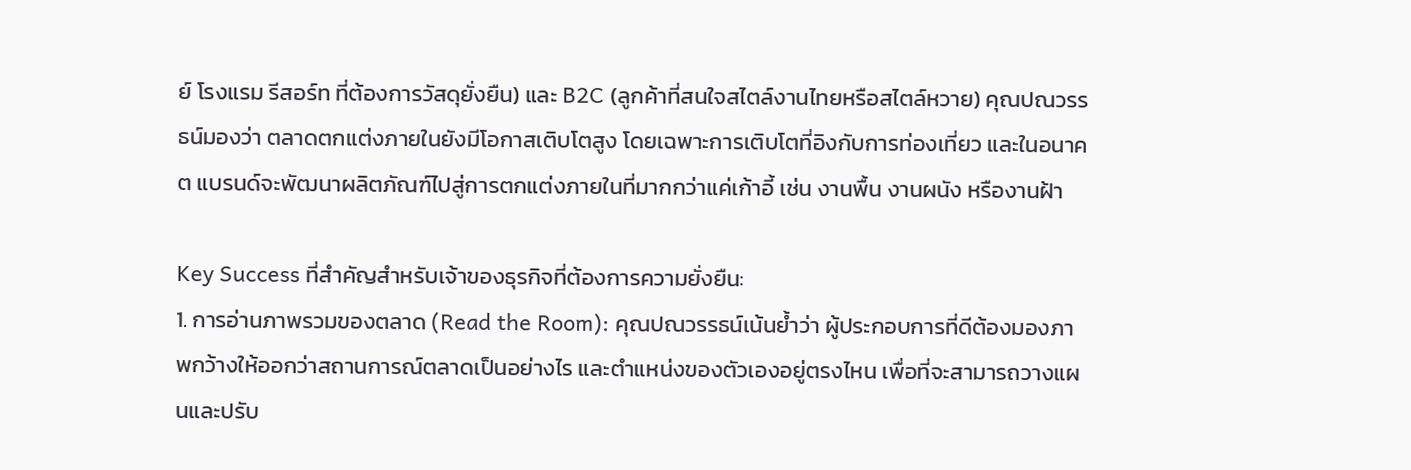ย์ โรงแรม รีสอร์ท ที่ต้องการวัสดุยั่งยืน) และ B2C (ลูกค้าที่สนใจสไตล์งานไทยหรือสไตล์หวาย) คุณปณวรรธน์มองว่า ตลาดตกแต่งภายในยังมีโอกาสเติบโตสูง โดยเฉพาะการเติบโตที่อิงกับการท่องเที่ยว และในอนาคต แบรนด์จะพัฒนาผลิตภัณฑ์ไปสู่การตกแต่งภายในที่มากกว่าแค่เก้าอี้ เช่น งานพื้น งานผนัง หรืองานฝ้า

Key Success ที่สำคัญสำหรับเจ้าของธุรกิจที่ต้องการความยั่งยืน:
1. การอ่านภาพรวมของตลาด (Read the Room): คุณปณวรรธน์เน้นย้ำว่า ผู้ประกอบการที่ดีต้องมองภาพกว้างให้ออกว่าสถานการณ์ตลาดเป็นอย่างไร และตำแหน่งของตัวเองอยู่ตรงไหน เพื่อที่จะสามารถวางแผนและปรับ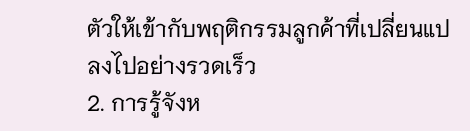ตัวให้เข้ากับพฤติกรรมลูกค้าที่เปลี่ยนแปลงไปอย่างรวดเร็ว
2. การรู้จังห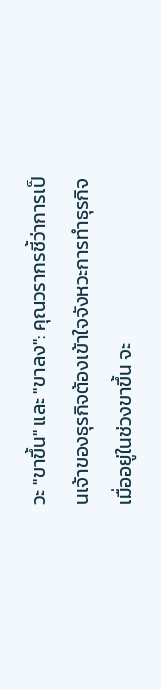วะ "ขาขึ้น" และ "ขาลง": คุณวรากรชี้ว่าการเป็นเจ้าของธุรกิจต้องเข้าใจจังหวะการทำธุรกิจ เมื่ออยู่ในช่วงขาขึ้น จะ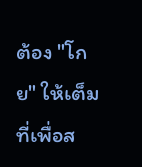ต้อง "โกย" ให้เต็มที่เพื่อส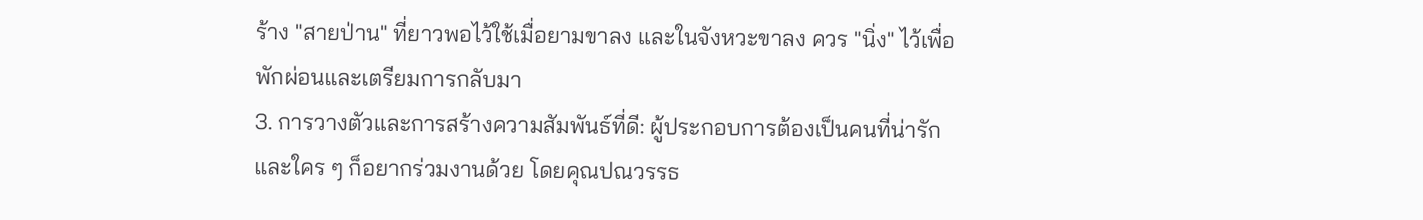ร้าง "สายป่าน" ที่ยาวพอไว้ใช้เมื่อยามขาลง และในจังหวะขาลง ควร "นิ่ง" ไว้เพื่อพักผ่อนและเตรียมการกลับมา
3. การวางตัวและการสร้างความสัมพันธ์ที่ดี: ผู้ประกอบการต้องเป็นคนที่น่ารักและใคร ๆ ก็อยากร่วมงานด้วย โดยคุณปณวรรธ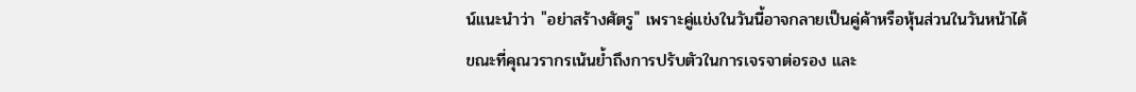น์แนะนำว่า "อย่าสร้างศัตรู" เพราะคู่แข่งในวันนี้อาจกลายเป็นคู่ค้าหรือหุ้นส่วนในวันหน้าได้ ขณะที่คุณวรากรเน้นย้ำถึงการปรับตัวในการเจรจาต่อรอง และ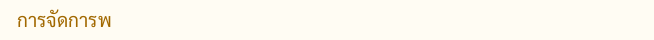การจัดการพ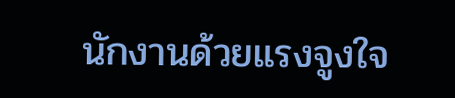นักงานด้วยแรงจูงใจ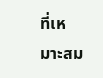ที่เหมาะสม